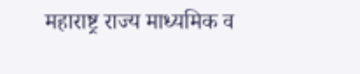महाराष्ट्र राज्य माध्यमिक व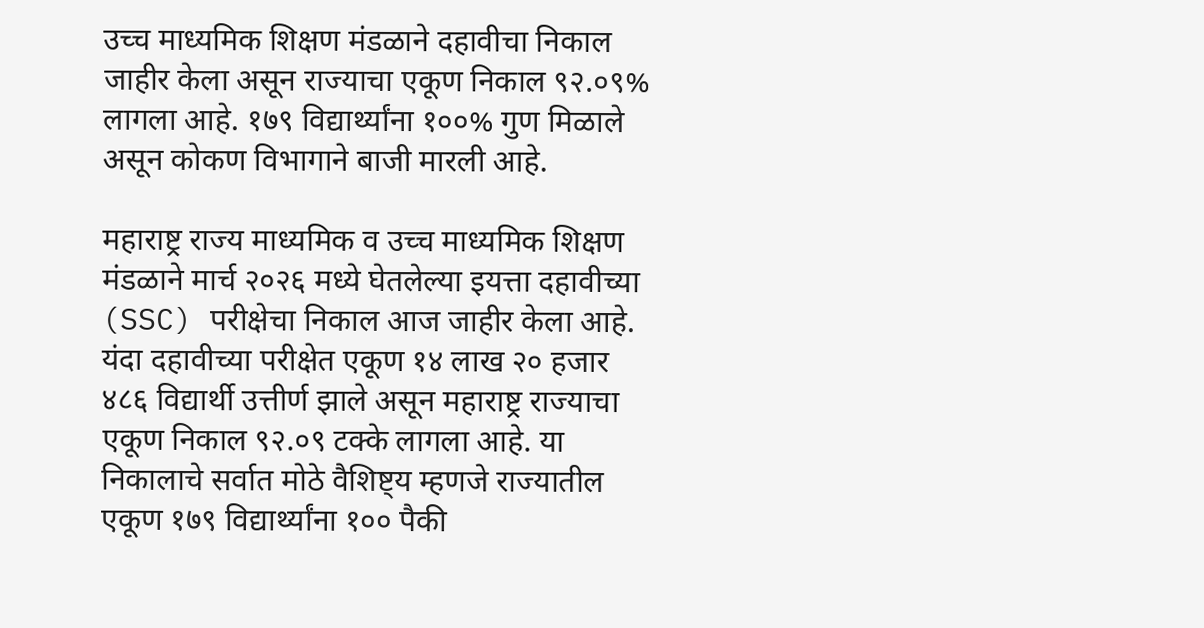उच्च माध्यमिक शिक्षण मंडळाने दहावीचा निकाल जाहीर केला असून राज्याचा एकूण निकाल ९२.०९% लागला आहे. १७९ विद्यार्थ्यांना १००% गुण मिळाले असून कोकण विभागाने बाजी मारली आहे.

महाराष्ट्र राज्य माध्यमिक व उच्च माध्यमिक शिक्षण मंडळाने मार्च २०२६ मध्ये घेतलेल्या इयत्ता दहावीच्या (SSC) परीक्षेचा निकाल आज जाहीर केला आहे. यंदा दहावीच्या परीक्षेत एकूण १४ लाख २० हजार ४८६ विद्यार्थी उत्तीर्ण झाले असून महाराष्ट्र राज्याचा एकूण निकाल ९२.०९ टक्के लागला आहे. या निकालाचे सर्वात मोठे वैशिष्ट्य म्हणजे राज्यातील एकूण १७९ विद्यार्थ्यांना १०० पैकी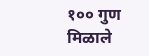१०० गुण मिळाले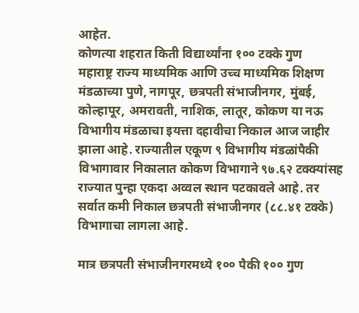आहेत.
कोणत्या शहरात किती विद्यार्थ्यांना १०० टक्के गुण
महाराष्ट्र राज्य माध्यमिक आणि उच्च माध्यमिक शिक्षण मंडळाच्या पुणे, नागपूर, छत्रपती संभाजीनगर, मुंबई, कोल्हापूर, अमरावती, नाशिक, लातूर, कोकण या नऊ विभागीय मंडळाचा इयत्ता दहावीचा निकाल आज जाहीर झाला आहे. राज्यातील एकूण ९ विभागीय मंडळांपैकी विभागावार निकालात कोकण विभागाने ९७.६२ टक्क्यांसह राज्यात पुन्हा एकदा अव्वल स्थान पटकावले आहे. तर सर्वात कमी निकाल छत्रपती संभाजीनगर (८८.४१ टक्के) विभागाचा लागला आहे.

मात्र छत्रपती संभाजीनगरमध्ये १०० पैकी १०० गुण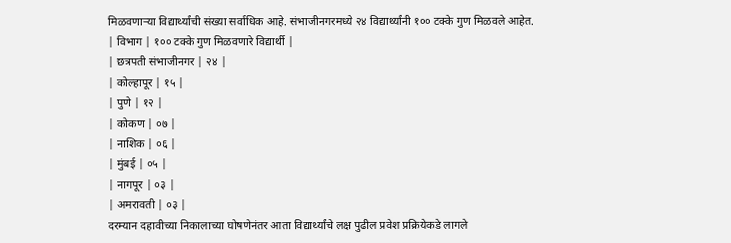मिळवणाऱ्या विद्यार्थ्यांची संख्या सर्वाधिक आहे. संभाजीनगरमध्ये २४ विद्यार्थ्यांनी १०० टक्के गुण मिळवले आहेत.
| विभाग | १०० टक्के गुण मिळवणारे विद्यार्थी |
| छत्रपती संभाजीनगर | २४ |
| कोल्हापूर | १५ |
| पुणे | १२ |
| कोकण | ०७ |
| नाशिक | ०६ |
| मुंबई | ०५ |
| नागपूर | ०३ |
| अमरावती | ०३ |
दरम्यान दहावीच्या निकालाच्या घोषणेनंतर आता विद्यार्थ्यांचे लक्ष पुढील प्रवेश प्रक्रियेकडे लागले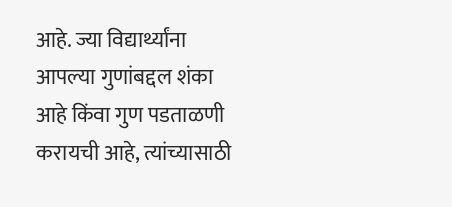आहे. ज्या विद्यार्थ्यांना आपल्या गुणांबद्दल शंका आहे किंवा गुण पडताळणी करायची आहे, त्यांच्यासाठी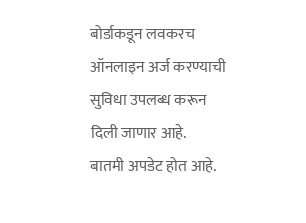बोर्डाकडून लवकरच ऑनलाइन अर्ज करण्याची सुविधा उपलब्ध करून दिली जाणार आहे.
बातमी अपडेट होत आहे.